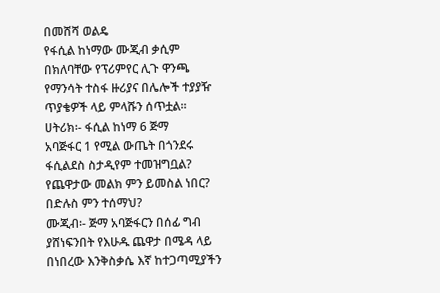በመሸሻ ወልዴ
የፋሲል ከነማው ሙጂብ ቃሲም
በክለባቸው የፕሪምየር ሊጉ ዋንጫ
የማንሳት ተስፋ ዙሪያና በሌሎች ተያያዥ
ጥያቄዎች ላይ ምላሹን ሰጥቷል፡፡
ሀትሪክ፡- ፋሲል ከነማ 6 ጅማ
አባጅፋር 1 የሚል ውጤት በጎንደሩ
ፋሲልደስ ስታዲየም ተመዝግቧል?
የጨዋታው መልክ ምን ይመስል ነበር?
በድሉስ ምን ተሰማህ?
ሙጂብ፡- ጅማ አባጅፋርን በሰፊ ግብ
ያሸነፍንበት የእሁዱ ጨዋታ በሜዳ ላይ
በነበረው እንቅስቃሴ እኛ ከተጋጣሚያችን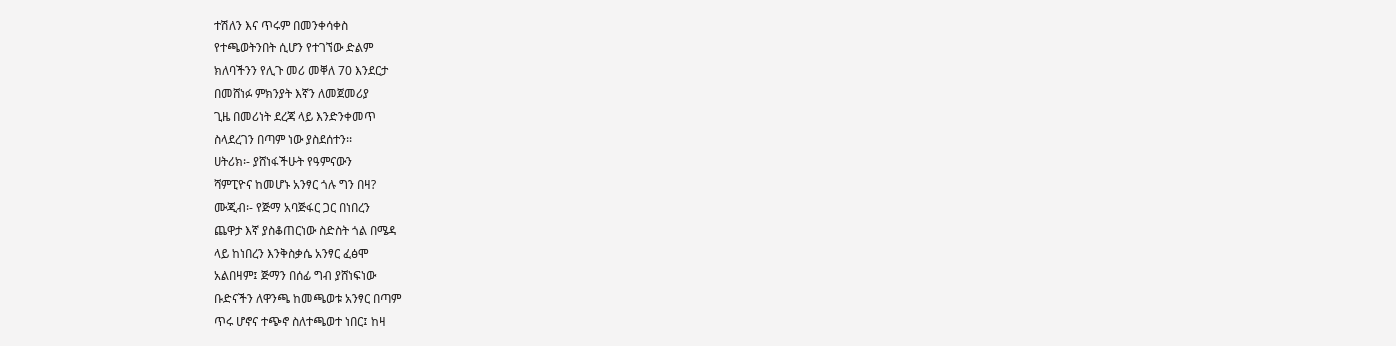ተሽለን እና ጥሩም በመንቀሳቀስ
የተጫወትንበት ሲሆን የተገኘው ድልም
ክለባችንን የሊጉ መሪ መቐለ 70 እንደርታ
በመሸነፉ ምክንያት እኛን ለመጀመሪያ
ጊዜ በመሪነት ደረጃ ላይ እንድንቀመጥ
ስላደረገን በጣም ነው ያስደሰተን፡፡
ሀትሪክ፡- ያሸነፋችሁት የዓምናውን
ሻምፒዮና ከመሆኑ አንፃር ጎሉ ግን በዛ?
ሙጂብ፡- የጅማ አባጅፋር ጋር በነበረን
ጨዋታ እኛ ያስቆጠርነው ስድስት ጎል በሜዳ
ላይ ከነበረን እንቅስቃሴ አንፃር ፈፅሞ
አልበዛም፤ ጅማን በሰፊ ግብ ያሸነፍነው
ቡድናችን ለዋንጫ ከመጫወቱ አንፃር በጣም
ጥሩ ሆኖና ተጭኖ ስለተጫወተ ነበር፤ ከዛ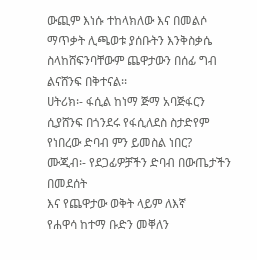ውጪም እነሱ ተከላክለው እና በመልሶ
ማጥቃት ሊጫወቱ ያሰቡትን እንቅስቃሴ
ስላከሸፍንባቸውም ጨዋታውን በሰፊ ግብ
ልናሸንፍ በቅተናል፡፡
ሀትሪክ፡- ፋሲል ከነማ ጅማ አባጅፋርን
ሲያሸንፍ በጎንደሩ የፋሲለደስ ስታድየም
የነበረው ድባብ ምን ይመስል ነበር?
ሙጂብ፡- የደጋፊዎቻችን ድባብ በውጤታችን በመደሰት
እና የጨዋታው ወቅት ላይም ለእኛ
የሐዋሳ ከተማ ቡድን መቐለን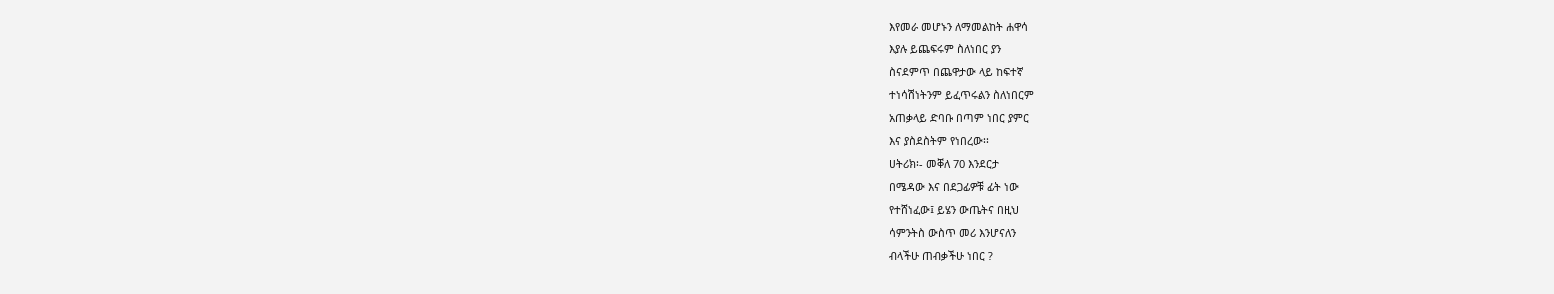እየመራ መሆኑን ለማመልከት ሐዋሳ
እያሉ ይጨፍሩም ስለነበር ያን
ስናደምጥ በጨዋታው ላይ ከፍተኛ
ተነሳሽነትንም ይፈጥሩልን ስለነበርም
አጠቃላይ ድባቡ በጣም ነበር ያምር
እና ያስደስትም የነበረው፡፡
ሀትሪክ፡- መቐለ 70 እንደርታ
በሜዳው እና በደጋፊዎቹ ፊት ነው
የተሸነፈው፤ ይሄን ውጤትና በዚህ
ሳምንትስ ውስጥ መሪ እንሆናለን
ብላችሁ ጠብቃችሁ ነበር ?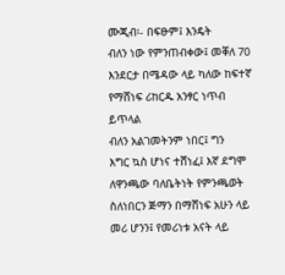ሙጂብ፡- በፍፁም፤ እንዴት
ብለን ነው የምንጠብቀው፤ መቐለ 70
እንደርታ በሜዳው ላይ ካለው ከፍተኛ
የማሸነፍ ሪከርዱ አንፃር ነጥብ ይጥላል
ብለን አልገመትንም ነበር፤ ግን
እግር ኳስ ሆነና ተሸነፈ፤ እኛ ደግሞ
ለዋንጫው ባለቤትነት የምንጫወት
ስለነበርን ጅማን በማሸነፍ አሁን ላይ
መሪ ሆንን፤ የመሪነቱ አናት ላይ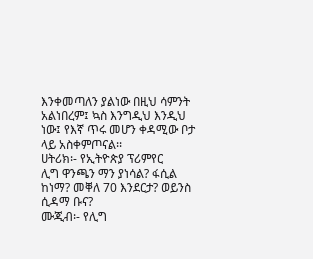እንቀመጣለን ያልነው በዚህ ሳምንት
አልነበረም፤ ኳስ እንግዲህ እንዲህ
ነው፤ የእኛ ጥሩ መሆን ቀዳሚው ቦታ
ላይ አስቀምጦናል፡፡
ሀትሪክ፡- የኢትዮጵያ ፕሪምየር
ሊግ ዋንጫን ማን ያነሳል? ፋሲል
ከነማ? መቐለ 70 እንደርታ? ወይንስ
ሲዳማ ቡና?
ሙጂብ፡- የሊግ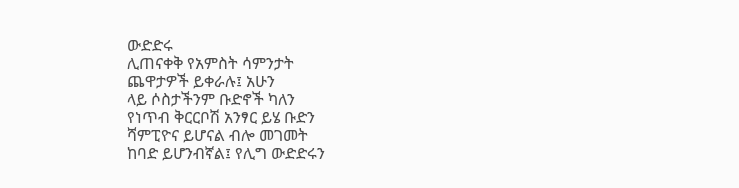ውድድሩ
ሊጠናቀቅ የአምስት ሳምንታት
ጨዋታዎች ይቀራሉ፤ አሁን
ላይ ሶስታችንም ቡድኖች ካለን
የነጥብ ቅርርቦሽ አንፃር ይሄ ቡድን
ሻምፒዮና ይሆናል ብሎ መገመት
ከባድ ይሆንብኛል፤ የሊግ ውድድሩን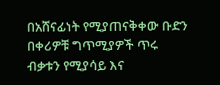በአሸናፊነት የሚያጠናቅቀው ቡድን
በቀሪዎቹ ግጥሚያዎች ጥሩ
ብቃቱን የሚያሳይ እና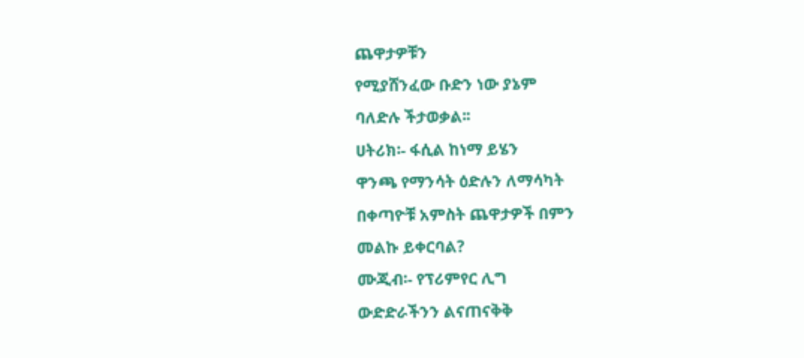ጨዋታዎቹን
የሚያሸንፈው ቡድን ነው ያኔም
ባለድሉ ችታወቃል፡፡
ሀትሪክ፡- ፋሲል ከነማ ይሄን
ዋንጫ የማንሳት ዕድሉን ለማሳካት
በቀጣዮቹ አምስት ጨዋታዎች በምን
መልኩ ይቀርባል?
ሙጂብ፡- የፕሪምየር ሊግ
ውድድራችንን ልናጠናቅቅ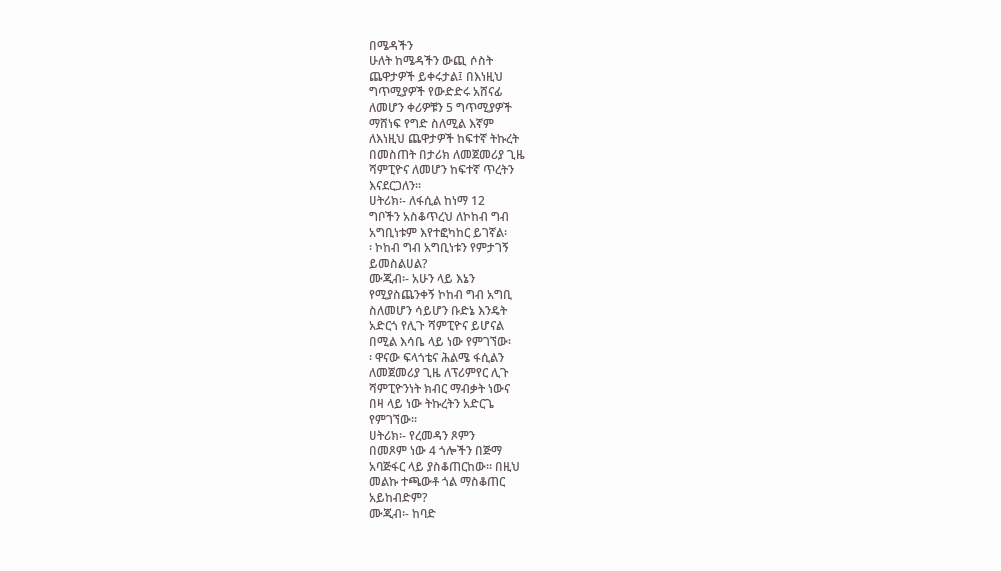በሜዳችን
ሁለት ከሜዳችን ውጪ ሶስት
ጨዋታዎች ይቀሩታል፤ በእነዚህ
ግጥሚያዎች የውድድሩ አሸናፊ
ለመሆን ቀሪዎቹን 5 ግጥሚያዎች
ማሸነፍ የግድ ስለሚል እኛም
ለእነዚህ ጨዋታዎች ከፍተኛ ትኩረት
በመስጠት በታሪክ ለመጀመሪያ ጊዜ
ሻምፒዮና ለመሆን ከፍተኛ ጥረትን
እናደርጋለን፡፡
ሀትሪክ፡- ለፋሲል ከነማ 12
ግቦችን አስቆጥረህ ለኮከብ ግብ
አግቢነቱም እየተፎካከር ይገኛል፡
፡ ኮከብ ግብ አግቢነቱን የምታገኝ
ይመስልሀል?
ሙጂብ፡- አሁን ላይ እኔን
የሚያስጨንቀኝ ኮከብ ግብ አግቢ
ስለመሆን ሳይሆን ቡድኔ እንዴት
አድርጎ የሊጉ ሻምፒዮና ይሆናል
በሚል እሳቤ ላይ ነው የምገኘው፡
፡ ዋናው ፍላጎቴና ሕልሜ ፋሲልን
ለመጀመሪያ ጊዜ ለፕሪምየር ሊጉ
ሻምፒዮንነት ክብር ማብቃት ነውና
በዛ ላይ ነው ትኩረትን አድርጌ
የምገኘው፡፡
ሀትሪክ፡- የረመዳን ጾምን
በመጾም ነው 4 ጎሎችን በጅማ
አባጅፋር ላይ ያስቆጠርከው፡፡ በዚህ
መልኩ ተጫውቶ ጎል ማስቆጠር
አይከብድም?
ሙጂብ፡- ከባድ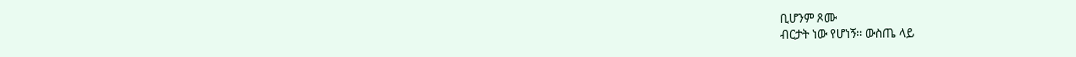ቢሆንም ጾሙ
ብርታት ነው የሆነኝ፡፡ ውስጤ ላይ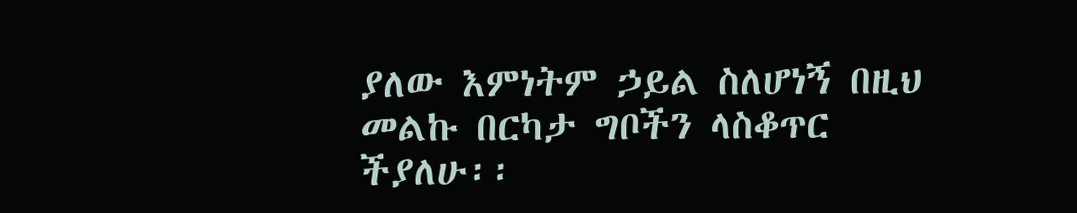ያለው እምነትም ኃይል ስለሆነኝ በዚህ
መልኩ በርካታ ግቦችን ላስቆጥር
ችያለሁ፡፡